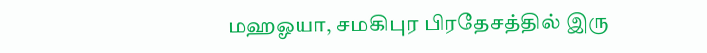மஹஓயா, சமகிபுர பிரதேசத்தில் இரு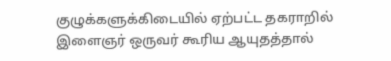குழுக்களுக்கிடையில் ஏற்பட்ட தகராறில் இளைஞர் ஒருவர் கூரிய ஆயுதத்தால்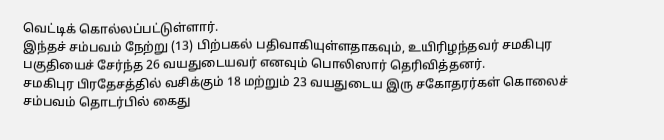வெட்டிக் கொல்லப்பட்டுள்ளார்.
இந்தச் சம்பவம் நேற்று (13) பிற்பகல் பதிவாகியுள்ளதாகவும், உயிரிழந்தவர் சமகிபுர பகுதியைச் சேர்ந்த 26 வயதுடையவர் எனவும் பொலிஸார் தெரிவித்தனர்.
சமகிபுர பிரதேசத்தில் வசிக்கும் 18 மற்றும் 23 வயதுடைய இரு சகோதரர்கள் கொலைச் சம்பவம் தொடர்பில் கைது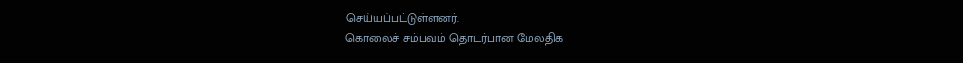செய்யப்பட்டுள்ளனர்.
கொலைச் சம்பவம் தொடர்பான மேலதிக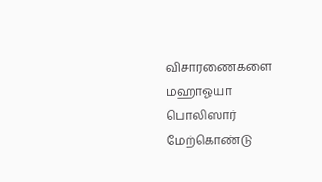விசாரணைகளை மஹாஓயா பொலிஸார் மேற்கொண்டு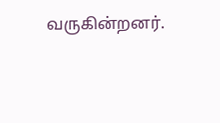வருகின்றனர்.